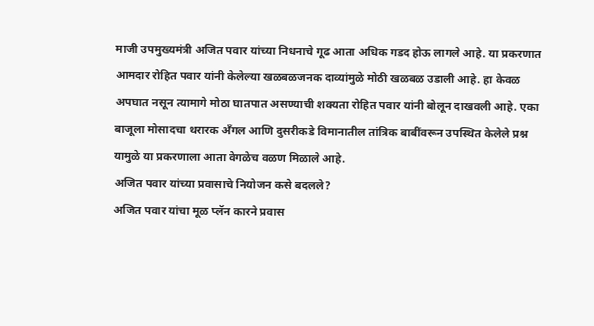माजी उपमुख्यमंत्री अजित पवार यांच्या निधनाचे गूढ आता अधिक गडद होऊ लागले आहे. या प्रकरणात आमदार रोहित पवार यांनी केलेल्या खळबळजनक दाव्यांमुळे मोठी खळबळ उडाली आहे. हा केवळ अपघात नसून त्यामागे मोठा घातपात असण्याची शक्यता रोहित पवार यांनी बोलून दाखवली आहे. एका बाजूला मोसादचा थरारक अँगल आणि दुसरीकडे विमानातील तांत्रिक बाबींवरून उपस्थित केलेले प्रश्न यामुळे या प्रकरणाला आता वेगळेच वळण मिळाले आहे.
अजित पवार यांच्या प्रवासाचे नियोजन कसे बदलले?
अजित पवार यांचा मूळ प्लॅन कारने प्रवास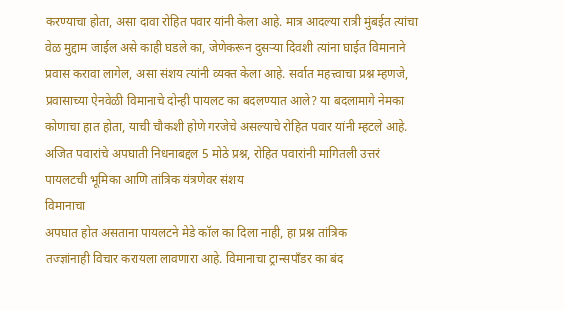करण्याचा होता, असा दावा रोहित पवार यांनी केला आहे. मात्र आदल्या रात्री मुंबईत त्यांचा वेळ मुद्दाम जाईल असे काही घडले का, जेणेकरून दुसऱ्या दिवशी त्यांना घाईत विमानाने प्रवास करावा लागेल, असा संशय त्यांनी व्यक्त केला आहे. सर्वात महत्त्वाचा प्रश्न म्हणजे, प्रवासाच्या ऐनवेळी विमानाचे दोन्ही पायलट का बदलण्यात आले? या बदलामागे नेमका कोणाचा हात होता, याची चौकशी होणे गरजेचे असल्याचे रोहित पवार यांनी म्हटले आहे.
अजित पवारांचे अपघाती निधनाबद्दल 5 मोठे प्रश्न, रोहित पवारांनी मागितली उत्तरं पायलटची भूमिका आणि तांत्रिक यंत्रणेवर संशय
विमानाचा
अपघात होत असताना पायलटने मेडे कॉल का दिला नाही, हा प्रश्न तांत्रिक
तज्ज्ञांनाही विचार करायला लावणारा आहे. विमानाचा ट्रान्सपाँडर का बंद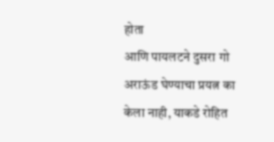होता
आणि पायलटने दुसरा गो अराऊंड घेण्याचा प्रयत्न का केला नाही, याकडे रोहित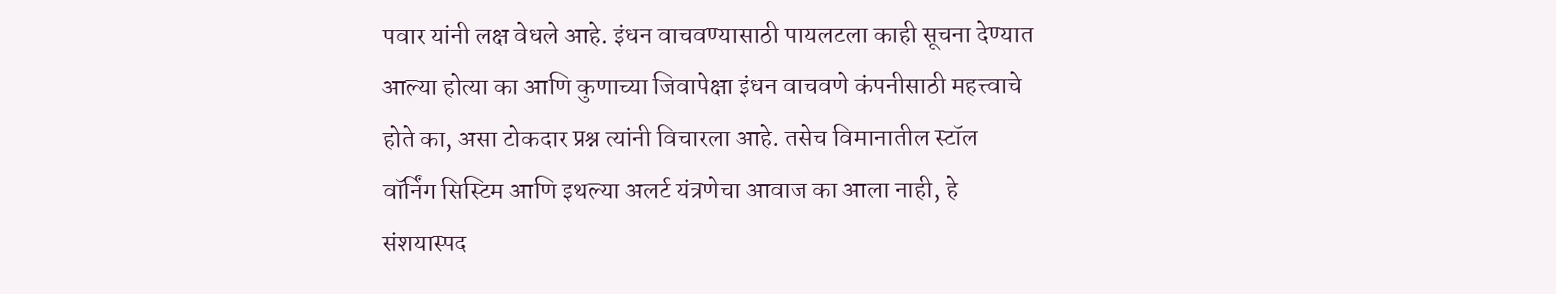पवार यांनी लक्ष वेधले आहे. इंधन वाचवण्यासाठी पायलटला काही सूचना देण्यात
आल्या होत्या का आणि कुणाच्या जिवापेक्षा इंधन वाचवणे कंपनीसाठी महत्त्वाचे
होते का, असा टोकदार प्रश्न त्यांनी विचारला आहे. तसेच विमानातील स्टॉल
वॉर्निंग सिस्टिम आणि इथल्या अलर्ट यंत्रणेचा आवाज का आला नाही, हे
संशयास्पद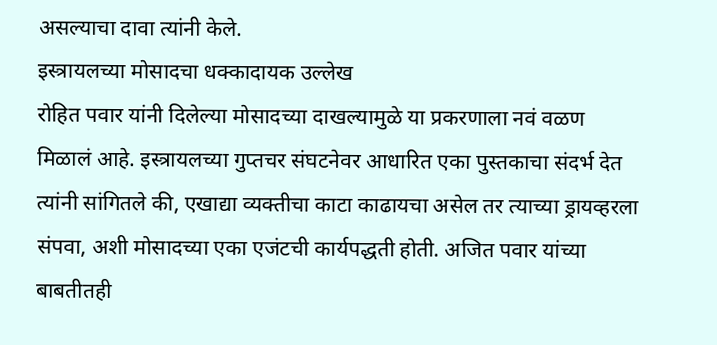असल्याचा दावा त्यांनी केले.
इस्त्रायलच्या मोसादचा धक्कादायक उल्लेख
रोहित पवार यांनी दिलेल्या मोसादच्या दाखल्यामुळे या प्रकरणाला नवं वळण मिळालं आहे. इस्त्रायलच्या गुप्तचर संघटनेवर आधारित एका पुस्तकाचा संदर्भ देत त्यांनी सांगितले की, एखाद्या व्यक्तीचा काटा काढायचा असेल तर त्याच्या ड्रायव्हरला संपवा, अशी मोसादच्या एका एजंटची कार्यपद्धती होती. अजित पवार यांच्या बाबतीतही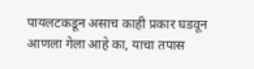पायलटकडून असाच काही प्रकार घडवून आणला गेला आहे का, याचा तपास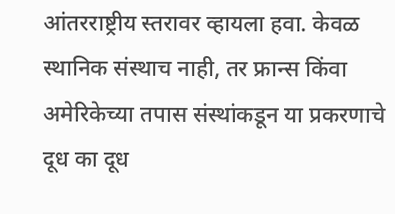आंतरराष्ट्रीय स्तरावर व्हायला हवा. केवळ स्थानिक संस्थाच नाही, तर फ्रान्स किंवा अमेरिकेच्या तपास संस्थांकडून या प्रकरणाचे दूध का दूध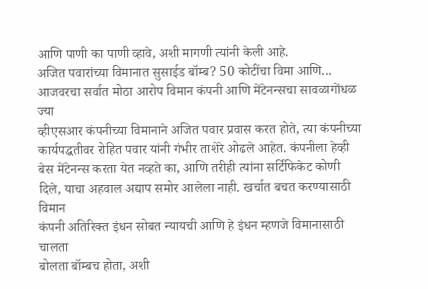आणि पाणी का पाणी व्हावे, अशी मागणी त्यांनी केली आहे.
अजित पवारांच्या विमानात सुसाईड बॉम्ब? 50 कोटींचा विमा आणि... आजवरचा सर्वात मोठा आरोप विमान कंपनी आणि मेंटेनन्सचा सावळागोंधळ
ज्या
व्हीएसआर कंपनीच्या विमानाने अजित पवार प्रवास करत होते, त्या कंपनीच्या
कार्यपद्धतीवर रोहित पवार यांनी गंभीर ताशेरे ओढले आहेत. कंपनीला हेव्ही
बेस मेंटेनन्स करता येत नव्हते का, आणि तरीही त्यांना सर्टिफिकेट कोणी
दिले, याचा अहवाल अद्याप समोर आलेला नाही. खर्चात बचत करण्यासाठी विमान
कंपनी अतिरिक्त इंधन सोबत न्यायची आणि हे इंधन म्हणजे विमानासाठी चालता
बोलता बॉम्बच होता, अशी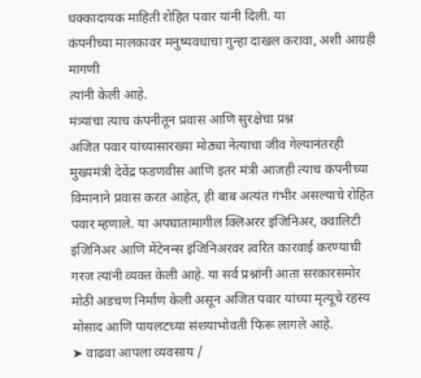धक्कादायक माहिती रोहित पवार यांनी दिली. या
कंपनीच्या मालकावर मनुष्यवधाचा गुन्हा दाखल करावा, अशी आग्रही मागणी
त्यांनी केली आहे.
मंत्र्यांचा त्याच कंपनीतून प्रवास आणि सुरक्षेचा प्रश्न
अजित पवार यांच्यासारख्या मोठ्या नेत्याचा जीव गेल्यानंतरही मुख्यमंत्री देवेंद्र फडणवीस आणि इतर मंत्री आजही त्याच कंपनीच्या विमानाने प्रवास करत आहेत, ही बाब अत्यंत गंभीर असल्याचे रोहित पवार म्हणाले. या अपघातामागील क्लिअरर इंजिनिअर, क्वालिटी इंजिनिअर आणि मेंटेनन्स इंजिनिअरवर त्वरित कारवाई करण्याची गरज त्यांनी व्यक्त केली आहे. या सर्व प्रश्नांनी आता सरकारसमोर मोठी अडचण निर्माण केली असून अजित पवार यांच्या मृत्यूचे रहस्य मोसाद आणि पायलटच्या संशयाभोवती फिरू लागले आहे.
➤ वाढवा आपला व्यवसाय /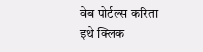वेब पोर्टल्स करिता इथे क्लिक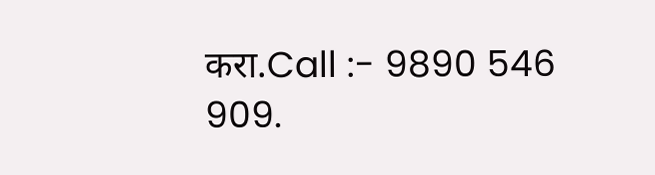करा.Call :- 9890 546 909.